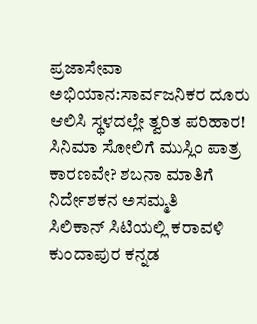ಪ್ರಜಾಸೇವಾ ಅಭಿಯಾನ:ಸಾರ್ವಜನಿಕರ ದೂರು ಆಲಿಸಿ ಸ್ಥಳದಲ್ಲೇ ತ್ವರಿತ ಪರಿಹಾರ!
ಸಿನಿಮಾ ಸೋಲಿಗೆ ಮುಸ್ಲಿಂ ಪಾತ್ರ ಕಾರಣವೇ? ಶಬನಾ ಮಾತಿಗೆ ನಿರ್ದೇಶಕನ ಅಸಮ್ಮತಿ
ಸಿಲಿಕಾನ್ ಸಿಟಿಯಲ್ಲಿ ಕರಾವಳಿ ಕುಂದಾಪುರ ಕನ್ನಡ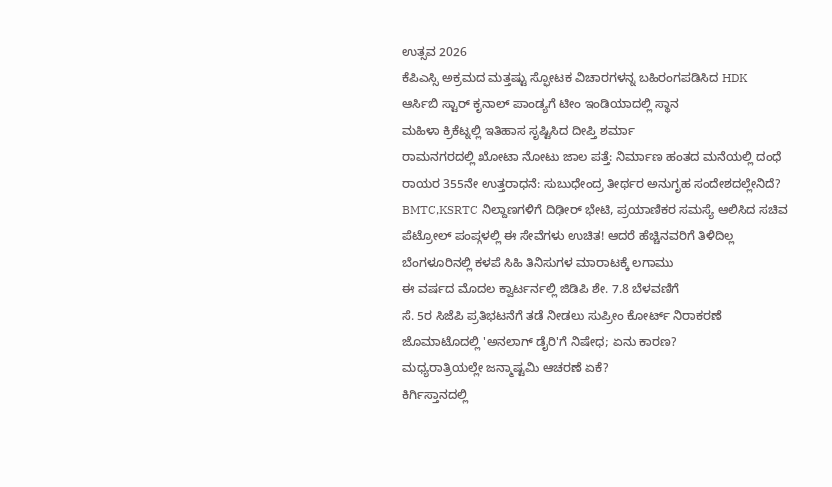ಉತ್ಸವ 2026
ಕೆಪಿಎಸ್ಸಿ ಅಕ್ರಮದ ಮತ್ತಷ್ಟು ಸ್ಫೋಟಕ ವಿಚಾರಗಳನ್ನ ಬಹಿರಂಗಪಡಿಸಿದ HDK
ಆರ್ಸಿಬಿ ಸ್ಟಾರ್ ಕೃನಾಲ್ ಪಾಂಡ್ಯಗೆ ಟೀಂ ಇಂಡಿಯಾದಲ್ಲಿ ಸ್ಥಾನ
ಮಹಿಳಾ ಕ್ರಿಕೆಟ್ನಲ್ಲಿ ಇತಿಹಾಸ ಸೃಷ್ಟಿಸಿದ ದೀಪ್ತಿ ಶರ್ಮಾ
ರಾಮನಗರದಲ್ಲಿ ಖೋಟಾ ನೋಟು ಜಾಲ ಪತ್ತೆ: ನಿರ್ಮಾಣ ಹಂತದ ಮನೆಯಲ್ಲಿ ದಂಧೆ
ರಾಯರ 355ನೇ ಉತ್ತರಾಧನೆ: ಸುಬುಧೇಂದ್ರ ತೀರ್ಥರ ಅನುಗೃಹ ಸಂದೇಶದಲ್ಲೇನಿದೆ?
BMTC,KSRTC ನಿಲ್ದಾಣಗಳಿಗೆ ದಿಢೀರ್ ಭೇಟಿ, ಪ್ರಯಾಣಿಕರ ಸಮಸ್ಯೆ ಆಲಿಸಿದ ಸಚಿವ
ಪೆಟ್ರೋಲ್ ಪಂಪ್ಗಳಲ್ಲಿ ಈ ಸೇವೆಗಳು ಉಚಿತ! ಆದರೆ ಹೆಚ್ಚಿನವರಿಗೆ ತಿಳಿದಿಲ್ಲ
ಬೆಂಗಳೂರಿನಲ್ಲಿ ಕಳಪೆ ಸಿಹಿ ತಿನಿಸುಗಳ ಮಾರಾಟಕ್ಕೆ ಲಗಾಮು
ಈ ವರ್ಷದ ಮೊದಲ ಕ್ವಾರ್ಟರ್ನಲ್ಲಿ ಜಿಡಿಪಿ ಶೇ. 7.8 ಬೆಳವಣಿಗೆ
ಸೆ. 5ರ ಸಿಜೆಪಿ ಪ್ರತಿಭಟನೆಗೆ ತಡೆ ನೀಡಲು ಸುಪ್ರೀಂ ಕೋರ್ಟ್ ನಿರಾಕರಣೆ
ಜೊಮಾಟೊದಲ್ಲಿ 'ಅನಲಾಗ್ ಡೈರಿ'ಗೆ ನಿಷೇಧ; ಏನು ಕಾರಣ?
ಮಧ್ಯರಾತ್ರಿಯಲ್ಲೇ ಜನ್ಮಾಷ್ಟಮಿ ಆಚರಣೆ ಏಕೆ?
ಕಿರ್ಗಿಸ್ತಾನದಲ್ಲಿ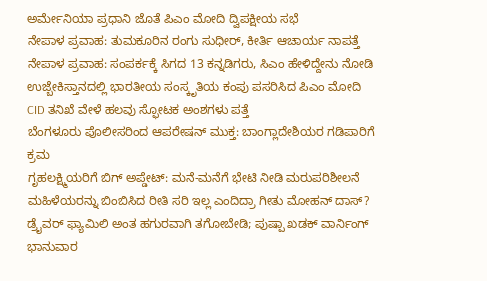ಅರ್ಮೇನಿಯಾ ಪ್ರಧಾನಿ ಜೊತೆ ಪಿಎಂ ಮೋದಿ ದ್ವಿಪಕ್ಷೀಯ ಸಭೆ
ನೇಪಾಳ ಪ್ರವಾಹ: ತುಮಕೂರಿನ ರಂಗು ಸುಧೀರ್, ಕೀರ್ತಿ ಆಚಾರ್ಯ ನಾಪತ್ತೆ
ನೇಪಾಳ ಪ್ರವಾಹ: ಸಂಪರ್ಕಕ್ಕೆ ಸಿಗದ 13 ಕನ್ನಡಿಗರು, ಸಿಎಂ ಹೇಳಿದ್ದೇನು ನೋಡಿ
ಉಜ್ಬೇಕಿಸ್ತಾನದಲ್ಲಿ ಭಾರತೀಯ ಸಂಸ್ಕೃತಿಯ ಕಂಪು ಪಸರಿಸಿದ ಪಿಎಂ ಮೋದಿ
CID ತನಿಖೆ ವೇಳೆ ಹಲವು ಸ್ಫೋಟಕ ಅಂಶಗಳು ಪತ್ತೆ
ಬೆಂಗಳೂರು ಪೊಲೀಸರಿಂದ ಆಪರೇಷನ್ ಮುಕ್ತ: ಬಾಂಗ್ಲಾದೇಶಿಯರ ಗಡಿಪಾರಿಗೆ ಕ್ರಮ
ಗೃಹಲಕ್ಷ್ಮಿಯರಿಗೆ ಬಿಗ್ ಅಪ್ಡೇಟ್: ಮನೆ-ಮನೆಗೆ ಭೇಟಿ ನೀಡಿ ಮರುಪರಿಶೀಲನೆ
ಮಹಿಳೆಯರನ್ನು ಬಿಂಬಿಸಿದ ರೀತಿ ಸರಿ ಇಲ್ಲ ಎಂದಿದ್ರಾ ಗೀತು ಮೋಹನ್ ದಾಸ್?
ಡ್ರೈವರ್ ಫ್ಯಾಮಿಲಿ ಅಂತ ಹಗುರವಾಗಿ ತಗೋಬೇಡಿ; ಪುಷ್ಪಾ ಖಡಕ್ ವಾರ್ನಿಂಗ್
ಭಾನುವಾರ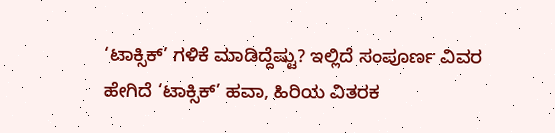‘ಟಾಕ್ಸಿಕ್’ ಗಳಿಕೆ ಮಾಡಿದ್ದೆಷ್ಟು? ಇಲ್ಲಿದೆ ಸಂಪೂರ್ಣ ವಿವರ
ಹೇಗಿದೆ ‘ಟಾಕ್ಸಿಕ್’ ಹವಾ, ಹಿರಿಯ ವಿತರಕ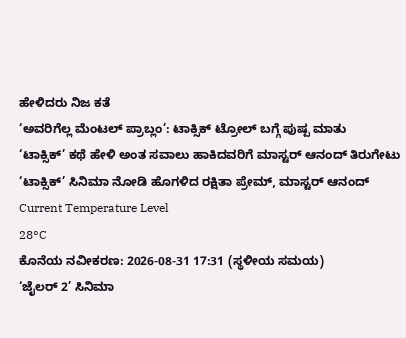ಹೇಳಿದರು ನಿಜ ಕತೆ
‘ಅವರಿಗೆಲ್ಲ ಮೆಂಟಲ್ ಪ್ರಾಬ್ಲಂ’: ಟಾಕ್ಸಿಕ್ ಟ್ರೋಲ್ ಬಗ್ಗೆ ಪುಷ್ಪ ಮಾತು
‘ಟಾಕ್ಸಿಕ್’ ಕಥೆ ಹೇಳಿ ಅಂತ ಸವಾಲು ಹಾಕಿದವರಿಗೆ ಮಾಸ್ಟರ್ ಆನಂದ್ ತಿರುಗೇಟು
‘ಟಾಕ್ಸಿಕ್’ ಸಿನಿಮಾ ನೋಡಿ ಹೊಗಳಿದ ರಕ್ಷಿತಾ ಪ್ರೇಮ್, ಮಾಸ್ಟರ್ ಆನಂದ್
Current Temperature Level
28°C
ಕೊನೆಯ ನವೀಕರಣ: 2026-08-31 17:31 (ಸ್ಥಳೀಯ ಸಮಯ)
‘ಜೈಲರ್ 2’ ಸಿನಿಮಾ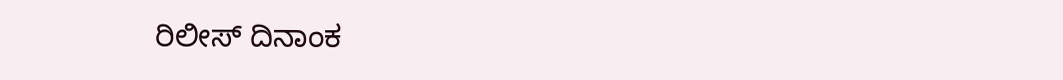ರಿಲೀಸ್ ದಿನಾಂಕ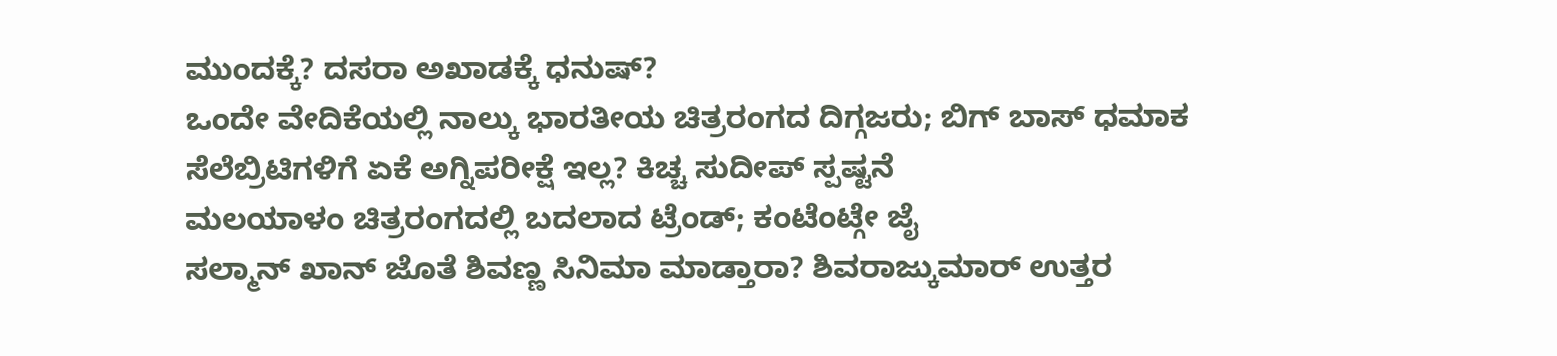ಮುಂದಕ್ಕೆ? ದಸರಾ ಅಖಾಡಕ್ಕೆ ಧನುಷ್?
ಒಂದೇ ವೇದಿಕೆಯಲ್ಲಿ ನಾಲ್ಕು ಭಾರತೀಯ ಚಿತ್ರರಂಗದ ದಿಗ್ಗಜರು; ಬಿಗ್ ಬಾಸ್ ಧಮಾಕ
ಸೆಲೆಬ್ರಿಟಿಗಳಿಗೆ ಏಕೆ ಅಗ್ನಿಪರೀಕ್ಷೆ ಇಲ್ಲ? ಕಿಚ್ಚ ಸುದೀಪ್ ಸ್ಪಷ್ಟನೆ
ಮಲಯಾಳಂ ಚಿತ್ರರಂಗದಲ್ಲಿ ಬದಲಾದ ಟ್ರೆಂಡ್; ಕಂಟೆಂಟ್ಗೇ ಜೈ
ಸಲ್ಮಾನ್ ಖಾನ್ ಜೊತೆ ಶಿವಣ್ಣ ಸಿನಿಮಾ ಮಾಡ್ತಾರಾ? ಶಿವರಾಜ್ಕುಮಾರ್ ಉತ್ತರ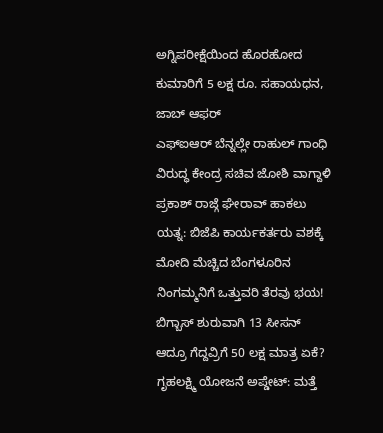ಅಗ್ನಿಪರೀಕ್ಷೆಯಿಂದ ಹೊರಹೋದ ಕುಮಾರಿಗೆ 5 ಲಕ್ಷ ರೂ. ಸಹಾಯಧನ, ಜಾಬ್ ಆಫರ್
ಎಫ್ಐಆರ್ ಬೆನ್ನಲ್ಲೇ ರಾಹುಲ್ ಗಾಂಧಿ ವಿರುದ್ಧ ಕೇಂದ್ರ ಸಚಿವ ಜೋಶಿ ವಾಗ್ದಾಳಿ
ಪ್ರಕಾಶ್ ರಾಜ್ಗೆ ಘೇರಾವ್ ಹಾಕಲು ಯತ್ನ: ಬಿಜೆಪಿ ಕಾರ್ಯಕರ್ತರು ವಶಕ್ಕೆ
ಮೋದಿ ಮೆಚ್ಚಿದ ಬೆಂಗಳೂರಿನ ನಿಂಗಮ್ಮನಿಗೆ ಒತ್ತುವರಿ ತೆರವು ಭಯ!
ಬಿಗ್ಬಾಸ್ ಶುರುವಾಗಿ 13 ಸೀಸನ್ ಆದ್ರೂ ಗೆದ್ದವ್ರಿಗೆ 50 ಲಕ್ಷ ಮಾತ್ರ ಏಕೆ?
ಗೃಹಲಕ್ಷ್ಮಿ ಯೋಜನೆ ಅಪ್ಡೇಟ್: ಮತ್ತೆ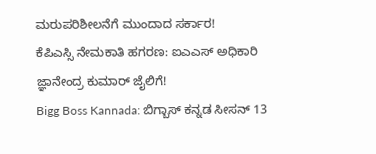ಮರುಪರಿಶೀಲನೆಗೆ ಮುಂದಾದ ಸರ್ಕಾರ!
ಕೆಪಿಎಸ್ಸಿ ನೇಮಕಾತಿ ಹಗರಣ: ಐಎಎಸ್ ಅಧಿಕಾರಿ ಜ್ಞಾನೇಂದ್ರ ಕುಮಾರ್ ಜೈಲಿಗೆ!
Bigg Boss Kannada: ಬಿಗ್ಬಾಸ್ ಕನ್ನಡ ಸೀಸನ್ 13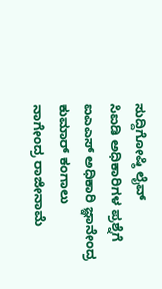ಸುದ್ದಿಗೋಷ್ಠಿ ಲೈವ್
ಸಿಐಡಿ ಅಧಿಕಾರಿಗಳ ಪ್ರಶ್ನೆಗೆ ಐಎಎಸ್ ಅಧಿಕಾರಿ ಜ್ಞಾನೇಂದ್ರ ಕುಮಾರ್ ಕಂಗಾಲು
ನಾಗೇಂದ್ರ ರಾಜೀನಾಮೆ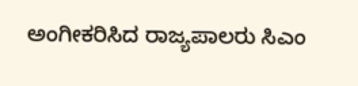ಅಂಗೀಕರಿಸಿದ ರಾಜ್ಯಪಾಲರು ಸಿಎಂ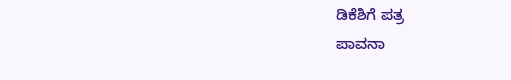ಡಿಕೆಶಿಗೆ ಪತ್ರ
ಪಾವನಾ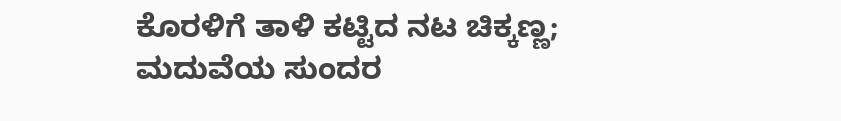ಕೊರಳಿಗೆ ತಾಳಿ ಕಟ್ಟಿದ ನಟ ಚಿಕ್ಕಣ್ಣ; ಮದುವೆಯ ಸುಂದರ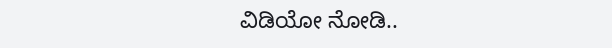ವಿಡಿಯೋ ನೋಡಿ..